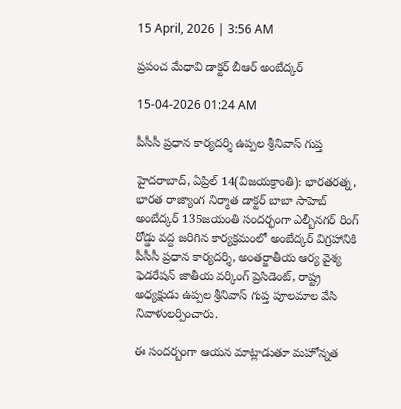15 April, 2026 | 3:56 AM

ప్రపంచ మేధావి డాక్టర్ బీఆర్ అంబేద్కర్

15-04-2026 01:24 AM

పీసీసీ ప్రధాన కార్యదర్శి ఉప్పల శ్రీనివాస్ గుప్త

హైదరాబాద్, ఏప్రిల్ 14(విజయక్రాంతి): భారతరత్న, భారత రాజ్యాంగ నిర్మాత డాక్టర్ బాబా సాహెబ్ అంబేద్కర్ 135జయంతి సందర్భంగా ఎల్బీనగర్ రింగ్ రోడ్డు వద్ద జరిగిన కార్యక్రమంలో అంబేద్కర్ విగ్రహానికి పీసీసీ ప్రధాన కార్యదర్శి, అంతర్జాతీయ ఆర్య వైశ్య ఫెడరేషన్ జాతీయ వర్కింగ్ ప్రెసిడెంట్, రాష్ట్ర అధ్యక్షుడు ఉప్పల శ్రీనివాస్ గుప్త పూలమాల వేసి నివాళులర్పించారు.

ఈ సందర్బంగా ఆయన మాట్లాడుతూ మహోన్నత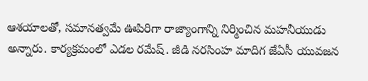ఆశయాలతో, సమానత్వమే ఊపిరిగా రాజ్యాంగాన్ని నిర్మించిన మహనీయుడు అన్నారు. కార్యక్రమంలో ఎడల రమేష్. జీడి నరసింహ మాదిగ జేఏసీ యువజన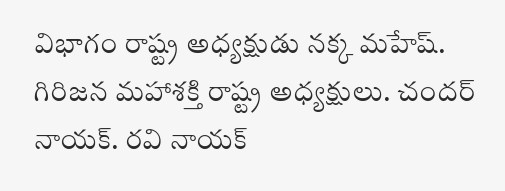విభాగం రాష్ట్ర అధ్యక్షుడు నక్క మహేష్. గిరిజన మహాశక్తి రాష్ట్ర అధ్యక్షులు. చందర్ నాయక్. రవి నాయక్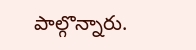పాల్గొన్నారు.